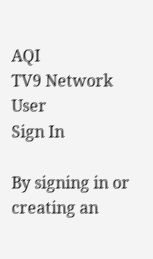AQI
TV9 Network
User
Sign In

By signing in or creating an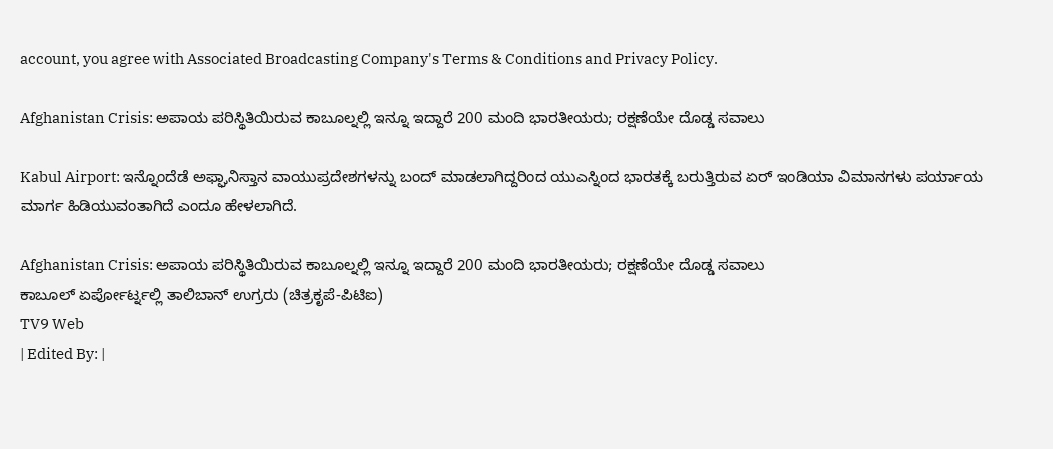account, you agree with Associated Broadcasting Company's Terms & Conditions and Privacy Policy.

Afghanistan Crisis: ಅಪಾಯ ಪರಿಸ್ಥಿತಿಯಿರುವ ಕಾಬೂಲ್ನಲ್ಲಿ ಇನ್ನೂ ಇದ್ದಾರೆ 200 ಮಂದಿ ಭಾರತೀಯರು; ರಕ್ಷಣೆಯೇ ದೊಡ್ಡ ಸವಾಲು

Kabul Airport: ಇನ್ನೊಂದೆಡೆ ಅಫ್ಘಾನಿಸ್ತಾನ ವಾಯುಪ್ರದೇಶಗಳನ್ನು ಬಂದ್ ಮಾಡಲಾಗಿದ್ದರಿಂದ ಯುಎಸ್ನಿಂದ ಭಾರತಕ್ಕೆ ಬರುತ್ತಿರುವ ಏರ್ ಇಂಡಿಯಾ ವಿಮಾನಗಳು ಪರ್ಯಾಯ ಮಾರ್ಗ ಹಿಡಿಯುವಂತಾಗಿದೆ ಎಂದೂ ಹೇಳಲಾಗಿದೆ.

Afghanistan Crisis: ಅಪಾಯ ಪರಿಸ್ಥಿತಿಯಿರುವ ಕಾಬೂಲ್ನಲ್ಲಿ ಇನ್ನೂ ಇದ್ದಾರೆ 200 ಮಂದಿ ಭಾರತೀಯರು; ರಕ್ಷಣೆಯೇ ದೊಡ್ಡ ಸವಾಲು
ಕಾಬೂಲ್ ಏರ್ಪೋರ್ಟ್ನಲ್ಲಿ ತಾಲಿಬಾನ್ ಉಗ್ರರು (ಚಿತ್ರಕೃಪೆ-ಪಿಟಿಐ)
TV9 Web
| Edited By: |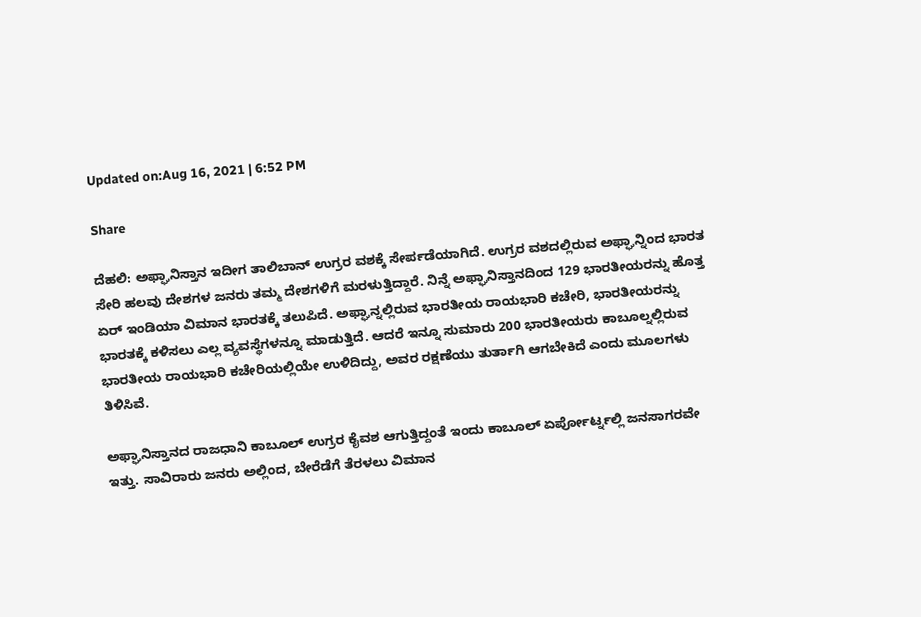Updated on:Aug 16, 2021 | 6:52 PM

Share

ದೆಹಲಿ: ಅಫ್ಘಾನಿಸ್ತಾನ ಇದೀಗ ತಾಲಿಬಾನ್ ಉಗ್ರರ ವಶಕ್ಕೆ ಸೇರ್ಪಡೆಯಾಗಿದೆ. ಉಗ್ರರ ವಶದಲ್ಲಿರುವ ಅಫ್ಘಾನ್ನಿಂದ ಭಾರತ ಸೇರಿ ಹಲವು ದೇಶಗಳ ಜನರು ತಮ್ಮ ದೇಶಗಳಿಗೆ ಮರಳುತ್ತಿದ್ದಾರೆ. ನಿನ್ನೆ ಅಫ್ಘಾನಿಸ್ತಾನದಿಂದ 129 ಭಾರತೀಯರನ್ನು ಹೊತ್ತ ಏರ್ ಇಂಡಿಯಾ ವಿಮಾನ ಭಾರತಕ್ಕೆ ತಲುಪಿದೆ. ಅಫ್ಘಾನ್ನಲ್ಲಿರುವ ಭಾರತೀಯ ರಾಯಭಾರಿ ಕಚೇರಿ, ಭಾರತೀಯರನ್ನು ಭಾರತಕ್ಕೆ ಕಳಿಸಲು ಎಲ್ಲ ವ್ಯವಸ್ಥೆಗಳನ್ನೂ ಮಾಡುತ್ತಿದೆ. ಆದರೆ ಇನ್ನೂ ಸುಮಾರು 200 ಭಾರತೀಯರು ಕಾಬೂಲ್ನಲ್ಲಿರುವ ಭಾರತೀಯ ರಾಯಭಾರಿ ಕಚೇರಿಯಲ್ಲಿಯೇ ಉಳಿದಿದ್ದು, ಅವರ ರಕ್ಷಣೆಯು ತುರ್ತಾಗಿ ಆಗಬೇಕಿದೆ ಎಂದು ಮೂಲಗಳು ತಿಳಿಸಿವೆ.

ಅಫ್ಘಾನಿಸ್ತಾನದ ರಾಜಧಾನಿ ಕಾಬೂಲ್ ಉಗ್ರರ ಕೈವಶ ಆಗುತ್ತಿದ್ದಂತೆ ಇಂದು ಕಾಬೂಲ್ ಏರ್ಪೋರ್ಟ್ನಲ್ಲಿ ಜನಸಾಗರವೇ ಇತ್ತು. ಸಾವಿರಾರು ಜನರು ಅಲ್ಲಿಂದ, ಬೇರೆಡೆಗೆ ತೆರಳಲು ವಿಮಾನ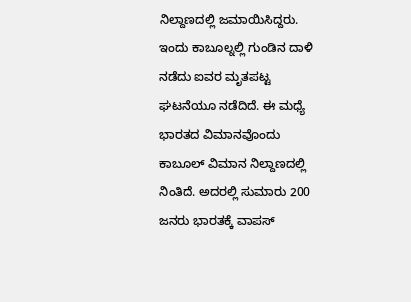ನಿಲ್ದಾಣದಲ್ಲಿ ಜಮಾಯಿಸಿದ್ದರು. ಇಂದು ಕಾಬೂಲ್ನಲ್ಲಿ ಗುಂಡಿನ ದಾಳಿ ನಡೆದು ಐವರ ಮೃತಪಟ್ಟ ಘಟನೆಯೂ ನಡೆದಿದೆ. ಈ ಮಧ್ಯೆ ಭಾರತದ ವಿಮಾನವೊಂದು ಕಾಬೂಲ್ ವಿಮಾನ ನಿಲ್ದಾಣದಲ್ಲಿ ನಿಂತಿದೆ. ಅದರಲ್ಲಿ ಸುಮಾರು 200 ಜನರು ಭಾರತಕ್ಕೆ ವಾಪಸ್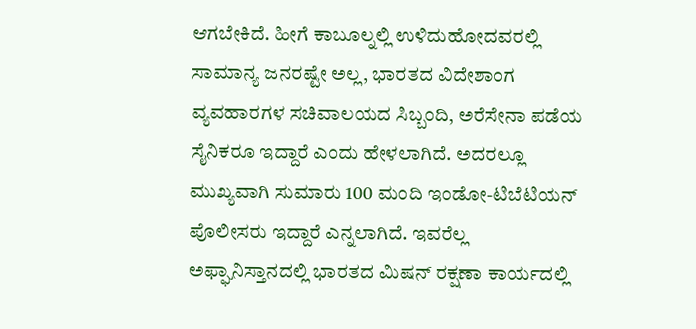ಆಗಬೇಕಿದೆ. ಹೀಗೆ ಕಾಬೂಲ್ನಲ್ಲಿ ಉಳಿದುಹೋದವರಲ್ಲಿ ಸಾಮಾನ್ಯ ಜನರಷ್ಟೇ ಅಲ್ಲ, ಭಾರತದ ವಿದೇಶಾಂಗ ವ್ಯವಹಾರಗಳ ಸಚಿವಾಲಯದ ಸಿಬ್ಬಂದಿ, ಅರೆಸೇನಾ ಪಡೆಯ ಸೈನಿಕರೂ ಇದ್ದಾರೆ ಎಂದು ಹೇಳಲಾಗಿದೆ. ಅದರಲ್ಲೂ ಮುಖ್ಯವಾಗಿ ಸುಮಾರು 100 ಮಂದಿ ಇಂಡೋ-ಟಿಬೆಟಿಯನ್ ಪೊಲೀಸರು ಇದ್ದಾರೆ ಎನ್ನಲಾಗಿದೆ. ಇವರೆಲ್ಲ ಅಫ್ಘಾನಿಸ್ತಾನದಲ್ಲಿ ಭಾರತದ ಮಿಷನ್ ರಕ್ಷಣಾ ಕಾರ್ಯದಲ್ಲಿ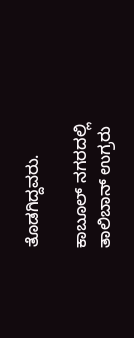ತೊಡಗಿದ್ದವರು.

ಕಾಬೂಲ್ ನಗರದಲ್ಲಿ ತಾಲಿಬಾನ್ ಉಗ್ರರು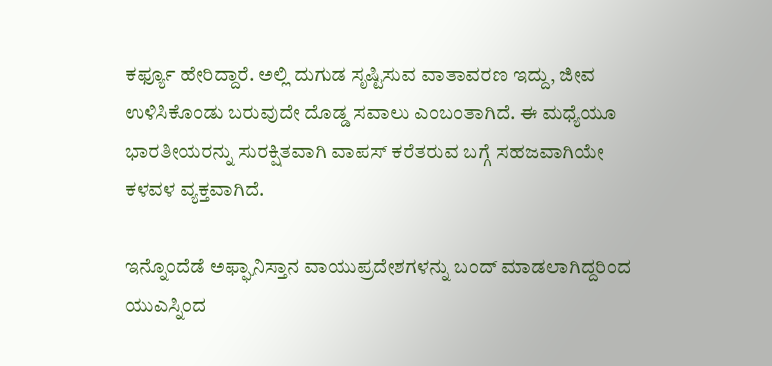ಕರ್ಫ್ಯೂ ಹೇರಿದ್ದಾರೆ. ಅಲ್ಲಿ ದುಗುಡ ಸೃಷ್ಟಿಸುವ ವಾತಾವರಣ ಇದ್ದು, ಜೀವ ಉಳಿಸಿಕೊಂಡು ಬರುವುದೇ ದೊಡ್ಡ ಸವಾಲು ಎಂಬಂತಾಗಿದೆ. ಈ ಮಧ್ಯೆಯೂ ಭಾರತೀಯರನ್ನು ಸುರಕ್ಷಿತವಾಗಿ ವಾಪಸ್ ಕರೆತರುವ ಬಗ್ಗೆ ಸಹಜವಾಗಿಯೇ ಕಳವಳ ವ್ಯಕ್ತವಾಗಿದೆ.

ಇನ್ನೊಂದೆಡೆ ಅಫ್ಘಾನಿಸ್ತಾನ ವಾಯುಪ್ರದೇಶಗಳನ್ನು ಬಂದ್ ಮಾಡಲಾಗಿದ್ದರಿಂದ ಯುಎಸ್ನಿಂದ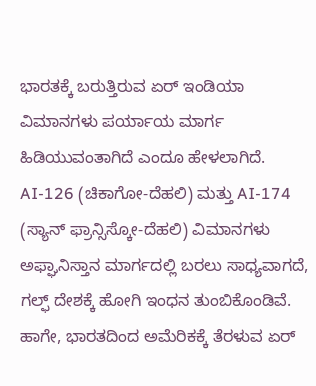ಭಾರತಕ್ಕೆ ಬರುತ್ತಿರುವ ಏರ್ ಇಂಡಿಯಾ ವಿಮಾನಗಳು ಪರ್ಯಾಯ ಮಾರ್ಗ ಹಿಡಿಯುವಂತಾಗಿದೆ ಎಂದೂ ಹೇಳಲಾಗಿದೆ. AI-126 (ಚಿಕಾಗೋ-ದೆಹಲಿ) ಮತ್ತು AI-174 (ಸ್ಯಾನ್ ಫ್ರಾನ್ಸಿಸ್ಕೋ-ದೆಹಲಿ) ವಿಮಾನಗಳು ಅಫ್ಘಾನಿಸ್ತಾನ ಮಾರ್ಗದಲ್ಲಿ ಬರಲು ಸಾಧ್ಯವಾಗದೆ, ಗಲ್ಫ್ ದೇಶಕ್ಕೆ ಹೋಗಿ ಇಂಧನ ತುಂಬಿಕೊಂಡಿವೆ. ಹಾಗೇ, ಭಾರತದಿಂದ ಅಮೆರಿಕಕ್ಕೆ ತೆರಳುವ ಏರ್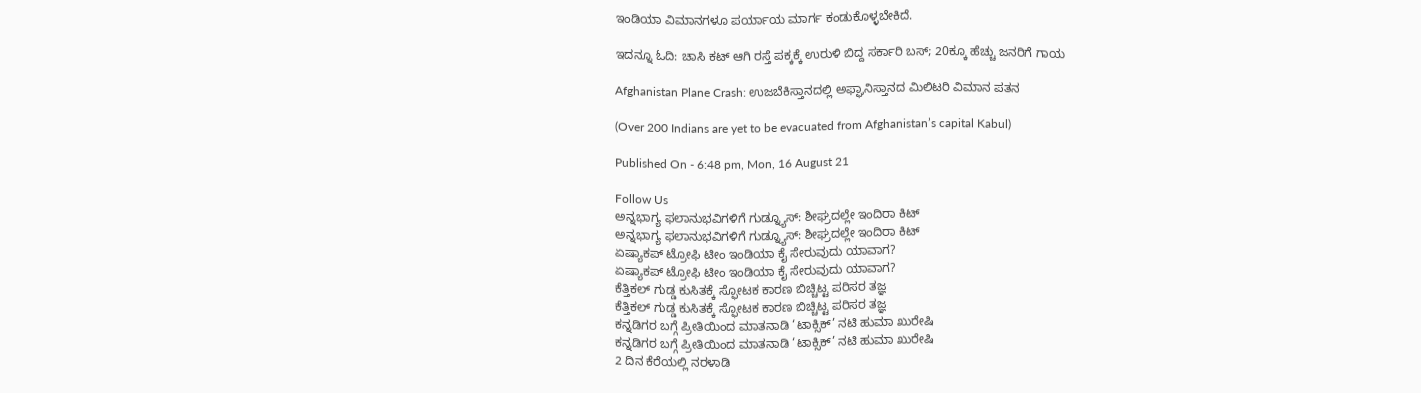ಇಂಡಿಯಾ ವಿಮಾನಗಳೂ ಪರ್ಯಾಯ ಮಾರ್ಗ ಕಂಡುಕೊಳ್ಳಬೇಕಿದೆ.

ಇದನ್ನೂ ಓದಿ: ಚಾಸಿ ಕಟ್ ಆಗಿ ರಸ್ತೆ ಪಕ್ಕಕ್ಕೆ ಉರುಳಿ ಬಿದ್ದ ಸರ್ಕಾರಿ ಬಸ್; 20ಕ್ಕೂ ಹೆಚ್ಚು ಜನರಿಗೆ ಗಾಯ

Afghanistan Plane Crash: ಉಜಬೆಕಿಸ್ತಾನದಲ್ಲಿ ಅಫ್ಘಾನಿಸ್ತಾನದ ಮಿಲಿಟರಿ ವಿಮಾನ ಪತನ

(Over 200 Indians are yet to be evacuated from Afghanistan’s capital Kabul)

Published On - 6:48 pm, Mon, 16 August 21

Follow Us
ಅನ್ನಭಾಗ್ಯ ಫಲಾನುಭವಿಗಳಿಗೆ ಗುಡ್ನ್ಯೂಸ್: ಶೀಘ್ರದಲ್ಲೇ ಇಂದಿರಾ ಕಿಟ್
ಅನ್ನಭಾಗ್ಯ ಫಲಾನುಭವಿಗಳಿಗೆ ಗುಡ್ನ್ಯೂಸ್: ಶೀಘ್ರದಲ್ಲೇ ಇಂದಿರಾ ಕಿಟ್
ಏಷ್ಯಾಕಪ್ ಟ್ರೋಫಿ ಟೀಂ ಇಂಡಿಯಾ ಕೈ ಸೇರುವುದು ಯಾವಾಗ?
ಏಷ್ಯಾಕಪ್ ಟ್ರೋಫಿ ಟೀಂ ಇಂಡಿಯಾ ಕೈ ಸೇರುವುದು ಯಾವಾಗ?
ಕೆತ್ತಿಕಲ್‌ ಗುಡ್ಡ ಕುಸಿತಕ್ಕೆ ಸ್ಫೋಟಕ ಕಾರಣ ಬಿಚ್ಚಿಟ್ಟ ಪರಿಸರ ತಜ್ಞ
ಕೆತ್ತಿಕಲ್‌ ಗುಡ್ಡ ಕುಸಿತಕ್ಕೆ ಸ್ಫೋಟಕ ಕಾರಣ ಬಿಚ್ಚಿಟ್ಟ ಪರಿಸರ ತಜ್ಞ
ಕನ್ನಡಿಗರ ಬಗ್ಗೆ ಪ್ರೀತಿಯಿಂದ ಮಾತನಾಡಿ ‘ಟಾಕ್ಸಿಕ್’ ನಟಿ ಹುಮಾ ಖುರೇಷಿ
ಕನ್ನಡಿಗರ ಬಗ್ಗೆ ಪ್ರೀತಿಯಿಂದ ಮಾತನಾಡಿ ‘ಟಾಕ್ಸಿಕ್’ ನಟಿ ಹುಮಾ ಖುರೇಷಿ
2 ದಿನ ಕೆರೆಯಲ್ಲಿ ನರಳಾಡಿ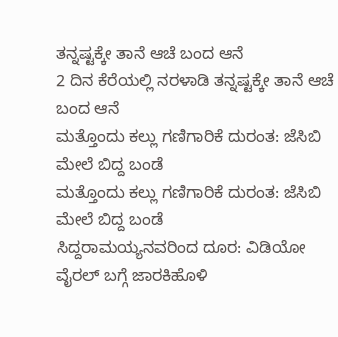ತನ್ನಷ್ಟಕ್ಕೇ ತಾನೆ ಆಚೆ ಬಂದ ಆನೆ
2 ದಿನ ಕೆರೆಯಲ್ಲಿ ನರಳಾಡಿ ತನ್ನಷ್ಟಕ್ಕೇ ತಾನೆ ಆಚೆ ಬಂದ ಆನೆ
ಮತ್ತೊಂದು ಕಲ್ಲು ಗಣಿಗಾರಿಕೆ ದುರಂತ: ಜೆಸಿಬಿ ಮೇಲೆ ಬಿದ್ದ ಬಂಡೆ
ಮತ್ತೊಂದು ಕಲ್ಲು ಗಣಿಗಾರಿಕೆ ದುರಂತ: ಜೆಸಿಬಿ ಮೇಲೆ ಬಿದ್ದ ಬಂಡೆ
ಸಿದ್ದರಾಮಯ್ಯನವರಿಂದ ದೂರ: ವಿಡಿಯೋ ವೈರಲ್ ಬಗ್ಗೆ ಜಾರಕಿಹೊಳಿ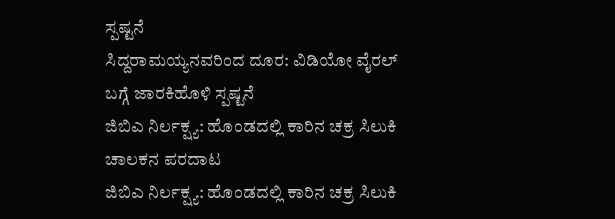ಸ್ಪಷ್ಟನೆ
ಸಿದ್ದರಾಮಯ್ಯನವರಿಂದ ದೂರ: ವಿಡಿಯೋ ವೈರಲ್ ಬಗ್ಗೆ ಜಾರಕಿಹೊಳಿ ಸ್ಪಷ್ಟನೆ
ಜಿಬಿಎ ನಿರ್ಲಕ್ಷ್ಯ: ಹೊಂಡದಲ್ಲಿ ಕಾರಿನ ಚಕ್ರ ಸಿಲುಕಿ ಚಾಲಕನ ಪರದಾಟ
ಜಿಬಿಎ ನಿರ್ಲಕ್ಷ್ಯ: ಹೊಂಡದಲ್ಲಿ ಕಾರಿನ ಚಕ್ರ ಸಿಲುಕಿ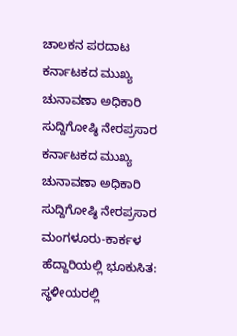ಚಾಲಕನ ಪರದಾಟ
ಕರ್ನಾಟಕದ ಮುಖ್ಯ ಚುನಾವಣಾ ಅಧಿಕಾರಿ ಸುದ್ದಿಗೋಷ್ಠಿ ನೇರಪ್ರಸಾರ
ಕರ್ನಾಟಕದ ಮುಖ್ಯ ಚುನಾವಣಾ ಅಧಿಕಾರಿ ಸುದ್ದಿಗೋಷ್ಠಿ ನೇರಪ್ರಸಾರ
ಮಂಗಳೂರು-ಕಾರ್ಕಳ ಹೆದ್ದಾರಿಯಲ್ಲಿ ಭೂಕುಸಿತ: ಸ್ಥಳೀಯರಲ್ಲಿ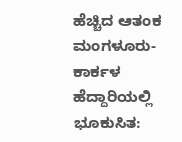ಹೆಚ್ಚಿದ ಆತಂಕ
ಮಂಗಳೂರು-ಕಾರ್ಕಳ ಹೆದ್ದಾರಿಯಲ್ಲಿ ಭೂಕುಸಿತ: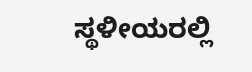ಸ್ಥಳೀಯರಲ್ಲಿ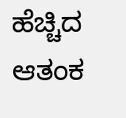ಹೆಚ್ಚಿದ ಆತಂಕ